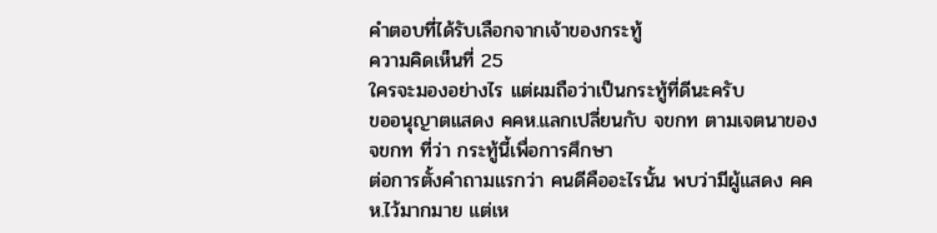คำตอบที่ได้รับเลือกจากเจ้าของกระทู้
ความคิดเห็นที่ 25
ใครจะมองอย่างไร แต่ผมถือว่าเป็นกระทู้ที่ดีนะครับ
ขออนุญาตแสดง คคห.แลกเปลี่ยนกับ จขกท ตามเจตนาของ จขกท ที่ว่า กระทู้นี้เพื่อการศึกษา
ต่อการตั้งคำถามแรกว่า คนดีคืออะไรนั้น พบว่ามีผู้แสดง คคห.ไว้มากมาย แต่เห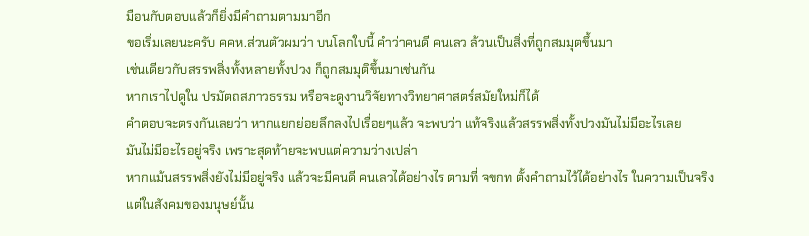มือนกับตอบแล้วก็ยิ่งมีคำถามตามมาอีก
ขอเริ่มเลยนะครับ คคห.ส่วนตัวผมว่า บนโลกใบนี้ คำว่าคนดี คนเลว ล้วนเป็นสิ่งที่ถูกสมมุตขึ้นมา
เช่นเดียวกับสรรพสิ่งทั้งหลายทั้งปวง ก็ถูกสมมุติขึ้นมาเช่นกัน
หากเราไปดูใน ปรมัตถสภาวธรรม หรือจะดูงานวิจัยทางวิทยาศาสตร์สมัยใหม่ก็ได้
คำตอบจะตรงกันเลยว่า หากแยกย่อยลึกลงไปเรื่อยๆแล้ว จะพบว่า แท้จริงแล้วสรรพสิ่งทั้งปวงมันไม่มีอะไรเลย
มันไม่มีอะไรอยู่จริง เพราะสุดท้ายจะพบแต่ความว่างเปล่า
หากแม้นสรรพสิ่งยังไม่มีอยู่จริง แล้วจะมีคนดี คนเลวได้อย่างไร ตามที่ จขกท ตั้งคำถามไว้ได้อย่างไร ในความเป็นจริง
แต่ในสังคมของมนุษย์นั้น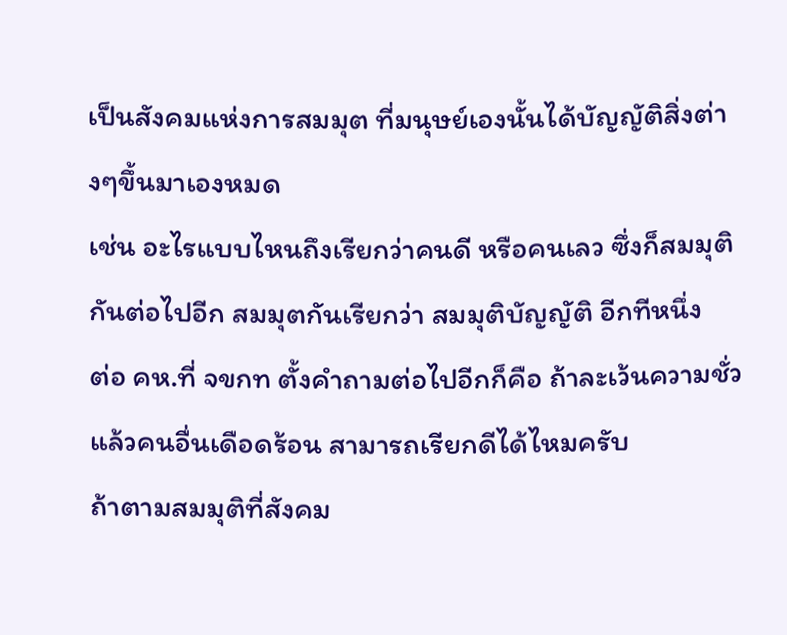เป็นสังคมแห่งการสมมุต ที่มนุษย์เองนั้นได้บัญญัติสิ่งต่างๆขึ้นมาเองหมด
เช่น อะไรแบบไหนถึงเรียกว่าคนดี หรือคนเลว ซึ่งก็สมมุติกันต่อไปอีก สมมุตกันเรียกว่า สมมุติบัญญัติ อีกทีหนึ่ง
ต่อ คห.ที่ จขกท ตั้งคำถามต่อไปอีกก็คือ ถ้าละเว้นความชั่วแล้วคนอื่นเดือดร้อน สามารถเรียกดีได้ไหมครับ
ถ้าตามสมมุติที่สังคม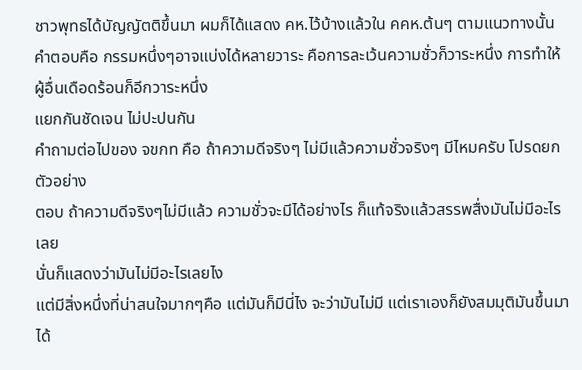ชาวพุทธได้บัญญัตติขึ้นมา ผมก็ได้แสดง คห.ไว้บ้างแล้วใน คคห.ต้นๆ ตามแนวทางนั้น
คำตอบคือ กรรมหนึ่งๆอาจแบ่งได้หลายวาระ คือการละเว้นความชั่วก็วาระหนึ่ง การทำให้ผู้อื่นเดือดร้อนก็อีกวาระหนึ่ง
แยกกันชัดเจน ไม่ปะปนกัน
คำถามต่อไปของ จขกท คือ ถ้าความดีจริงๆ ไม่มีแล้วความชั่วจริงๆ มีไหมครับ โปรดยกตัวอย่าง
ตอบ ถ้าความดีจริงๆไม่มีแล้ว ความชั่วจะมีได้อย่างไร ก็แท้จริงแล้วสรรพสื่งมันไม่มีอะไรเลย
นั่นก็แสดงว่ามันไม่มีอะไรเลยไง
แต่มีสิ่งหนึ่งที่น่าสนใจมากๆคือ แต่มันก็มีนี่ไง จะว่ามันไม่มี แต่เราเองก็ยังสมมุติมันขึ้นมาได้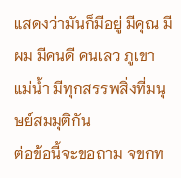แสดงว่ามันก็มีอยู่ มีคุณ มีผม มีคนดี คนเลว ภูเขา แม่น้ำ มีทุกสรรพสิ่งที่มนุษย์สมมุติกัน
ต่อข้อนี้จะขอถาม จขกท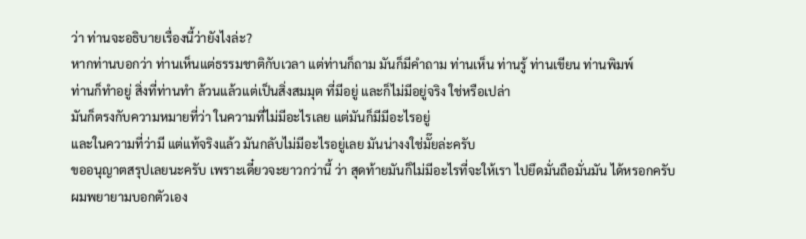ว่า ท่านจะอธิบายเรื่องนี้ว่ายังไงล่ะ?
หากท่านบอกว่า ท่านเห็นแต่ธรรมชาติกับเวลา แต่ท่านก็ถาม มันก็มีคำถาม ท่านเห็น ท่านรู้ ท่านเขียน ท่านพิมพ์
ท่านก็ทำอยู่ สิ่งที่ท่านทำ ล้วนแล้วแต่เป็นสิ่งสมมุต ที่มีอยู่ และก็ไม่มีอยู่จริง ใช่หรือเปล่า
มันก็ตรงกับความหมายที่ว่า ในความที่ไม่มีอะไรเลย แต่มันก็มีมีอะไรอยู่
และในความที่ว่ามี แต่แท้จริงแล้ว มันกลับไม่มีอะไรอยู่เลย มันน่างงใช่มั๊ยล่ะครับ
ขออนุญาตสรุปเลยนะครับ เพราะเดี๋ยวจะยาวกว่านี้ ว่า สุดท้ายมันก็ไม่มีอะไรที่จะให้เรา ไปยึดมั่นถือมั่นมัน ได้หรอกครับ
ผมพยายามบอกตัวเอง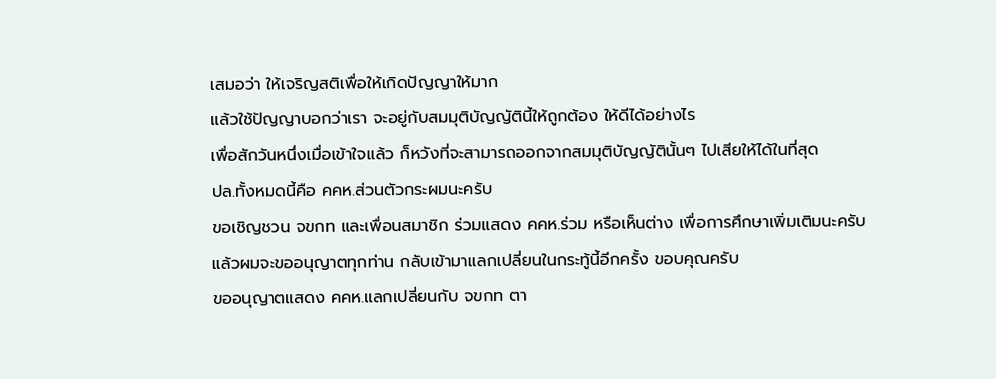เสมอว่า ให้เจริญสติเพื่อให้เกิดปัญญาให้มาก
แล้วใช้ปัญญาบอกว่าเรา จะอยู่กับสมมุติบัญญัตินี้ให้ถูกต้อง ให้ดีได้อย่างไร
เพื่อสักวันหนึ่งเมื่อเข้าใจแล้ว ก็หวังที่จะสามารถออกจากสมมุติบัญญัตินั้นๆ ไปเสียให้ได้ในที่สุด
ปล.ทั้งหมดนี้คือ คคห.ส่วนตัวกระผมนะครับ
ขอเชิญชวน จขกท และเพื่อนสมาชิก ร่วมแสดง คคห.ร่วม หรือเห็นต่าง เพื่อการศึกษาเพิ่มเติมนะครับ
แล้วผมจะขออนุญาตทุกท่าน กลับเข้ามาแลกเปลี่ยนในกระทู้นี้อีกครั้ง ขอบคุณครับ
ขออนุญาตแสดง คคห.แลกเปลี่ยนกับ จขกท ตา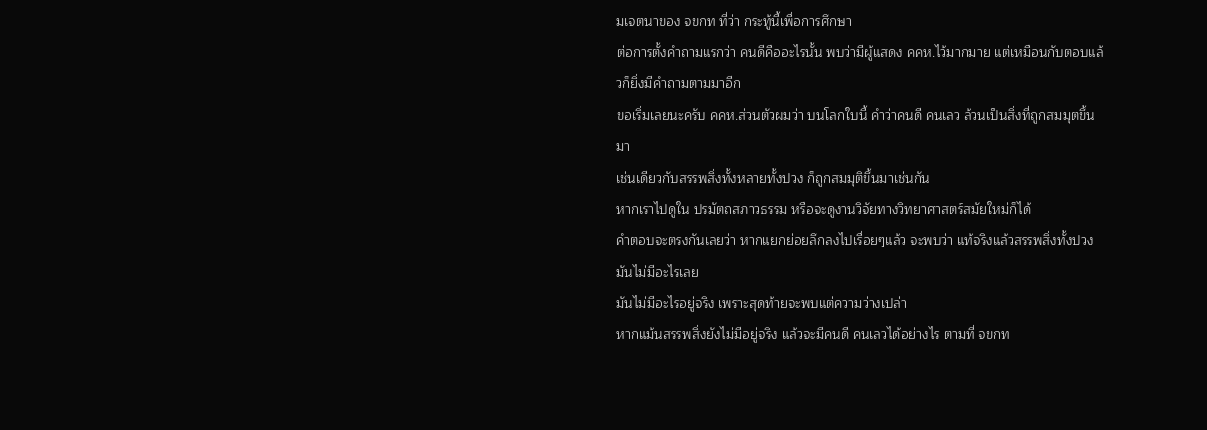มเจตนาของ จขกท ที่ว่า กระทู้นี้เพื่อการศึกษา
ต่อการตั้งคำถามแรกว่า คนดีคืออะไรนั้น พบว่ามีผู้แสดง คคห.ไว้มากมาย แต่เหมือนกับตอบแล้วก็ยิ่งมีคำถามตามมาอีก
ขอเริ่มเลยนะครับ คคห.ส่วนตัวผมว่า บนโลกใบนี้ คำว่าคนดี คนเลว ล้วนเป็นสิ่งที่ถูกสมมุตขึ้นมา
เช่นเดียวกับสรรพสิ่งทั้งหลายทั้งปวง ก็ถูกสมมุติขึ้นมาเช่นกัน
หากเราไปดูใน ปรมัตถสภาวธรรม หรือจะดูงานวิจัยทางวิทยาศาสตร์สมัยใหม่ก็ได้
คำตอบจะตรงกันเลยว่า หากแยกย่อยลึกลงไปเรื่อยๆแล้ว จะพบว่า แท้จริงแล้วสรรพสิ่งทั้งปวงมันไม่มีอะไรเลย
มันไม่มีอะไรอยู่จริง เพราะสุดท้ายจะพบแต่ความว่างเปล่า
หากแม้นสรรพสิ่งยังไม่มีอยู่จริง แล้วจะมีคนดี คนเลวได้อย่างไร ตามที่ จขกท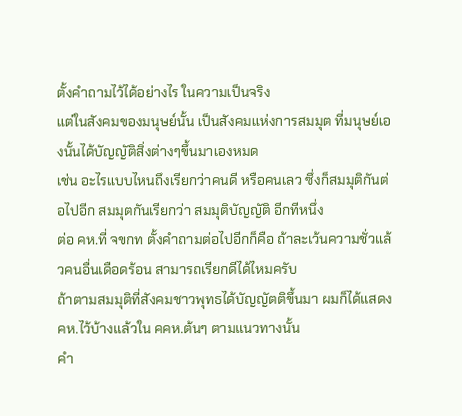ตั้งคำถามไว้ได้อย่างไร ในความเป็นจริง
แต่ในสังคมของมนุษย์นั้น เป็นสังคมแห่งการสมมุต ที่มนุษย์เองนั้นได้บัญญัติสิ่งต่างๆขึ้นมาเองหมด
เช่น อะไรแบบไหนถึงเรียกว่าคนดี หรือคนเลว ซึ่งก็สมมุติกันต่อไปอีก สมมุตกันเรียกว่า สมมุติบัญญัติ อีกทีหนึ่ง
ต่อ คห.ที่ จขกท ตั้งคำถามต่อไปอีกก็คือ ถ้าละเว้นความชั่วแล้วคนอื่นเดือดร้อน สามารถเรียกดีได้ไหมครับ
ถ้าตามสมมุติที่สังคมชาวพุทธได้บัญญัตติขึ้นมา ผมก็ได้แสดง คห.ไว้บ้างแล้วใน คคห.ต้นๆ ตามแนวทางนั้น
คำ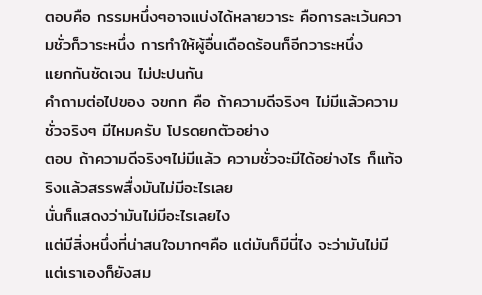ตอบคือ กรรมหนึ่งๆอาจแบ่งได้หลายวาระ คือการละเว้นความชั่วก็วาระหนึ่ง การทำให้ผู้อื่นเดือดร้อนก็อีกวาระหนึ่ง
แยกกันชัดเจน ไม่ปะปนกัน
คำถามต่อไปของ จขกท คือ ถ้าความดีจริงๆ ไม่มีแล้วความชั่วจริงๆ มีไหมครับ โปรดยกตัวอย่าง
ตอบ ถ้าความดีจริงๆไม่มีแล้ว ความชั่วจะมีได้อย่างไร ก็แท้จริงแล้วสรรพสื่งมันไม่มีอะไรเลย
นั่นก็แสดงว่ามันไม่มีอะไรเลยไง
แต่มีสิ่งหนึ่งที่น่าสนใจมากๆคือ แต่มันก็มีนี่ไง จะว่ามันไม่มี แต่เราเองก็ยังสม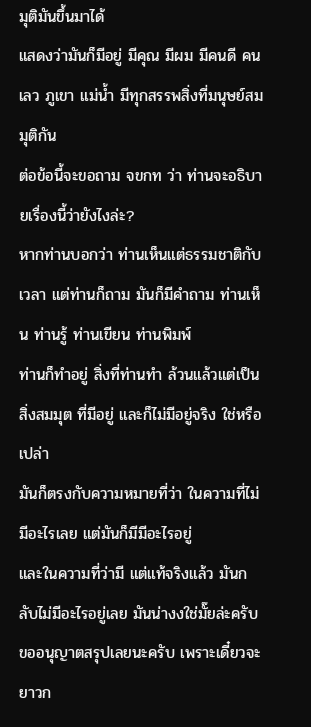มุติมันขึ้นมาได้
แสดงว่ามันก็มีอยู่ มีคุณ มีผม มีคนดี คนเลว ภูเขา แม่น้ำ มีทุกสรรพสิ่งที่มนุษย์สมมุติกัน
ต่อข้อนี้จะขอถาม จขกท ว่า ท่านจะอธิบายเรื่องนี้ว่ายังไงล่ะ?
หากท่านบอกว่า ท่านเห็นแต่ธรรมชาติกับเวลา แต่ท่านก็ถาม มันก็มีคำถาม ท่านเห็น ท่านรู้ ท่านเขียน ท่านพิมพ์
ท่านก็ทำอยู่ สิ่งที่ท่านทำ ล้วนแล้วแต่เป็นสิ่งสมมุต ที่มีอยู่ และก็ไม่มีอยู่จริง ใช่หรือเปล่า
มันก็ตรงกับความหมายที่ว่า ในความที่ไม่มีอะไรเลย แต่มันก็มีมีอะไรอยู่
และในความที่ว่ามี แต่แท้จริงแล้ว มันกลับไม่มีอะไรอยู่เลย มันน่างงใช่มั๊ยล่ะครับ
ขออนุญาตสรุปเลยนะครับ เพราะเดี๋ยวจะยาวก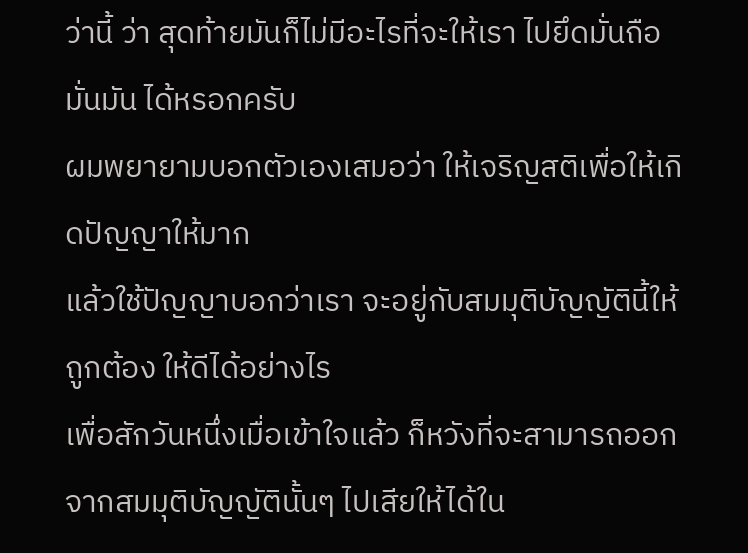ว่านี้ ว่า สุดท้ายมันก็ไม่มีอะไรที่จะให้เรา ไปยึดมั่นถือมั่นมัน ได้หรอกครับ
ผมพยายามบอกตัวเองเสมอว่า ให้เจริญสติเพื่อให้เกิดปัญญาให้มาก
แล้วใช้ปัญญาบอกว่าเรา จะอยู่กับสมมุติบัญญัตินี้ให้ถูกต้อง ให้ดีได้อย่างไร
เพื่อสักวันหนึ่งเมื่อเข้าใจแล้ว ก็หวังที่จะสามารถออกจากสมมุติบัญญัตินั้นๆ ไปเสียให้ได้ใน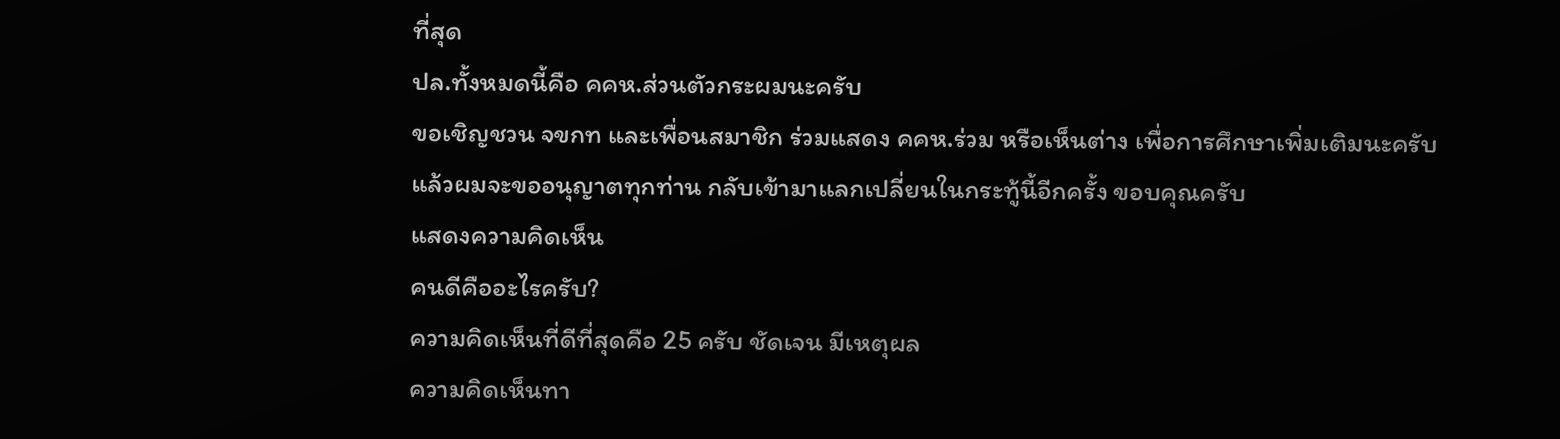ที่สุด
ปล.ทั้งหมดนี้คือ คคห.ส่วนตัวกระผมนะครับ
ขอเชิญชวน จขกท และเพื่อนสมาชิก ร่วมแสดง คคห.ร่วม หรือเห็นต่าง เพื่อการศึกษาเพิ่มเติมนะครับ
แล้วผมจะขออนุญาตทุกท่าน กลับเข้ามาแลกเปลี่ยนในกระทู้นี้อีกครั้ง ขอบคุณครับ
แสดงความคิดเห็น
คนดีคืออะไรครับ?
ความคิดเห็นที่ดีที่สุดคือ 25 ครับ ชัดเจน มีเหตุผล
ความคิดเห็นทา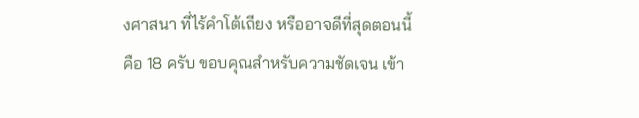งศาสนา ที่ไร้คำโต้เถียง หรืออาจดีที่สุดตอนนี้คือ 18 ครับ ขอบคุณสำหรับความชัดเจน เข้า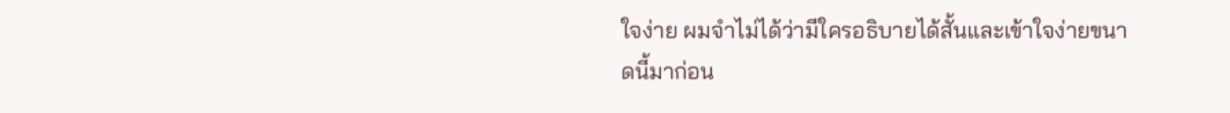ใจง่าย ผมจำไม่ได้ว่ามีใครอธิบายได้สั้นและเข้าใจง่ายขนาดนี้มาก่อน